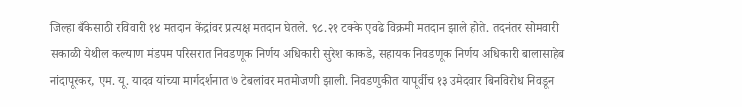जिल्हा बँकेसाठी रविवारी १४ मतदान केंद्रांवर प्रत्यक्ष मतदान घेतले. ९८.२१ टक्के एवढे विक्रमी मतदान झाले होते. तदनंतर सोमवारी सकाळी येथील कल्याण मंडपम परिसरात निवडणूक निर्णय अधिकारी सुरेश काकडे, सहायक निवडणूक निर्णय अधिकारी बालासाहेब नांदापूरकर, एम. यू. यादव यांच्या मार्गदर्शनात ७ टेबलांवर मतमोजणी झाली. निवडणुकीत यापूर्वीच १३ उमेदवार बिनविरोध निवडून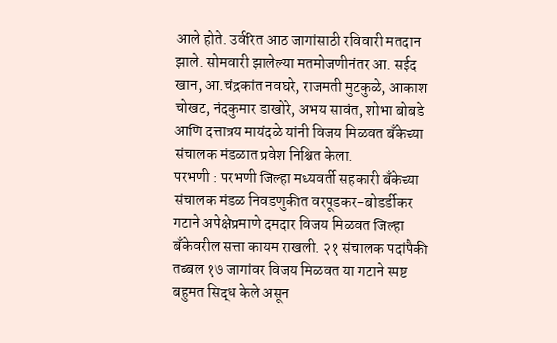आले होते. उर्वरित आठ जागांसाठी रविवारी मतदान झाले. सोमवारी झालेल्या मतमोजणीनंतर आ. सईद खान, आ.चंद्रकांत नवघरे, राजमती मुटकुळे, आकाश चोखट, नंदकुमार डाखोरे, अभय सावंत, शोभा बोबडे आणि दत्तात्रय मायंदळे यांनी विजय मिळवत बँकेच्या संचालक मंडळात प्रवेश निश्चित केला.
परभणी : परभणी जिल्हा मध्यवर्ती सहकारी बँकेच्या संचालक मंडळ निवडणुकीत वरपूडकर-बोडर्डीकर गटाने अपेक्षेप्रमाणे दमदार विजय मिळवत जिल्हा बँकेवरील सत्ता कायम राखली. २१ संचालक पदांपैकी तब्बल १७ जागांवर विजय मिळवत या गटाने स्पष्ट बहुमत सिद्ध केले असून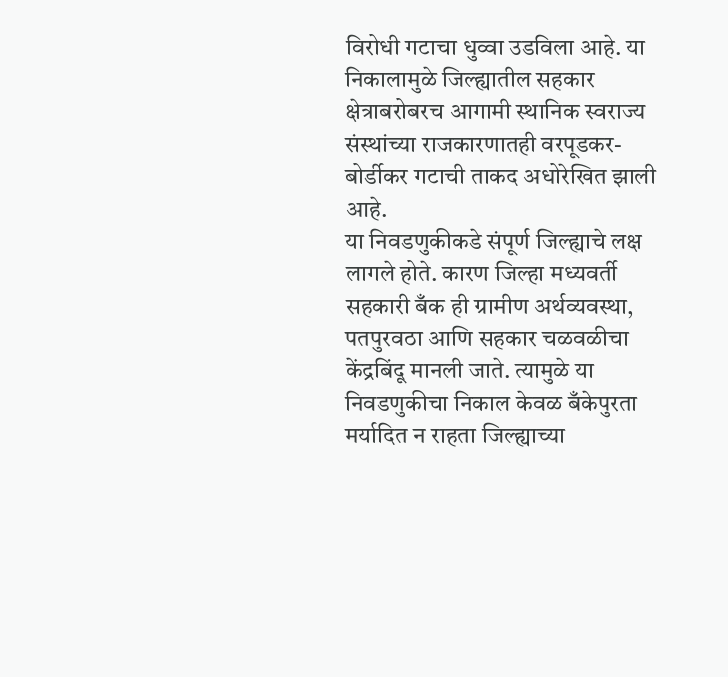विरोधी गटाचा धुव्वा उडविला आहे. या निकालामुळे जिल्ह्यातील सहकार क्षेत्राबरोबरच आगामी स्थानिक स्वराज्य संस्थांच्या राजकारणातही वरपूडकर-बोर्डीकर गटाची ताकद अधोरेखित झाली आहे.
या निवडणुकीकडे संपूर्ण जिल्ह्याचे लक्ष लागले होते. कारण जिल्हा मध्यवर्ती सहकारी बँक ही ग्रामीण अर्थव्यवस्था, पतपुरवठा आणि सहकार चळवळीचा केंद्रबिंदू मानली जाते. त्यामुळे या निवडणुकीचा निकाल केवळ बँकेपुरता मर्यादित न राहता जिल्ह्याच्या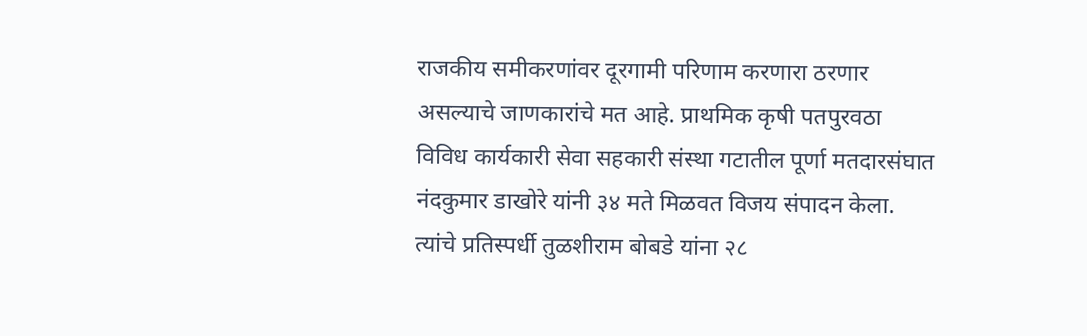राजकीय समीकरणांवर दूरगामी परिणाम करणारा ठरणार असल्याचे जाणकारांचे मत आहे. प्राथमिक कृषी पतपुरवठा विविध कार्यकारी सेवा सहकारी संस्था गटातील पूर्णा मतदारसंघात नंदकुमार डाखोरे यांनी ३४ मते मिळवत विजय संपादन केला. त्यांचे प्रतिस्पर्धी तुळशीराम बोबडे यांना २८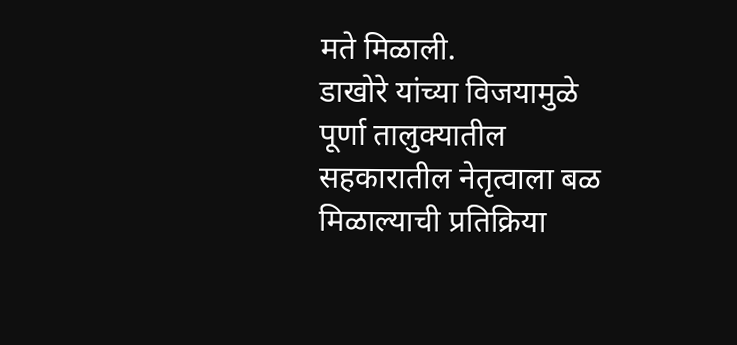मते मिळाली.
डाखोरे यांच्या विजयामुळे पूर्णा तालुक्यातील सहकारातील नेतृत्वाला बळ मिळाल्याची प्रतिक्रिया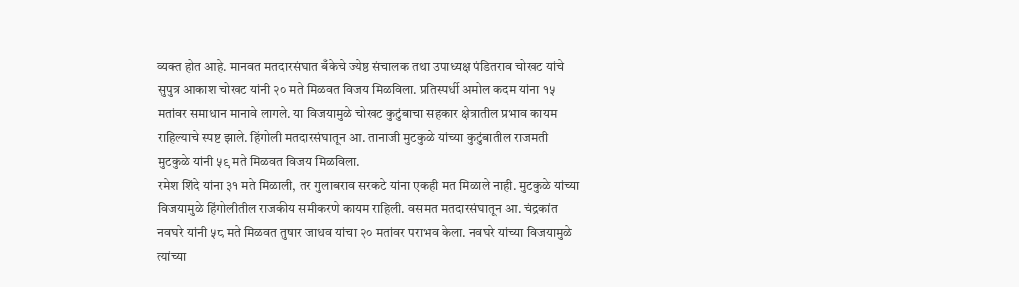व्यक्त होत आहे. मानवत मतदारसंघात बँकेचे ज्येष्ठ संचालक तथा उपाध्यक्ष पंडितराव चोखट यांचे सुपुत्र आकाश चोखट यांनी २० मते मिळवत विजय मिळविला. प्रतिस्पर्धी अमोल कदम यांना १५ मतांवर समाधान मानावे लागले. या विजयामुळे चोखट कुटुंबाचा सहकार क्षेत्रातील प्रभाव कायम राहिल्याचे स्पष्ट झाले. हिंगोली मतदारसंघातून आ. तानाजी मुटकुळे यांच्या कुटुंबातील राजमती मुटकुळे यांनी ५९ मते मिळवत विजय मिळविला.
रमेश शिंदे यांना ३१ मते मिळाली, तर गुलाबराव सरकटे यांना एकही मत मिळाले नाही. मुटकुळे यांच्या विजयामुळे हिंगोलीतील राजकीय समीकरणे कायम राहिली. वसमत मतदारसंघातून आ. चंद्रकांत नवघरे यांनी ५८ मते मिळवत तुषार जाधव यांचा २० मतांवर पराभव केला. नवघरे यांच्या विजयामुळे त्यांच्या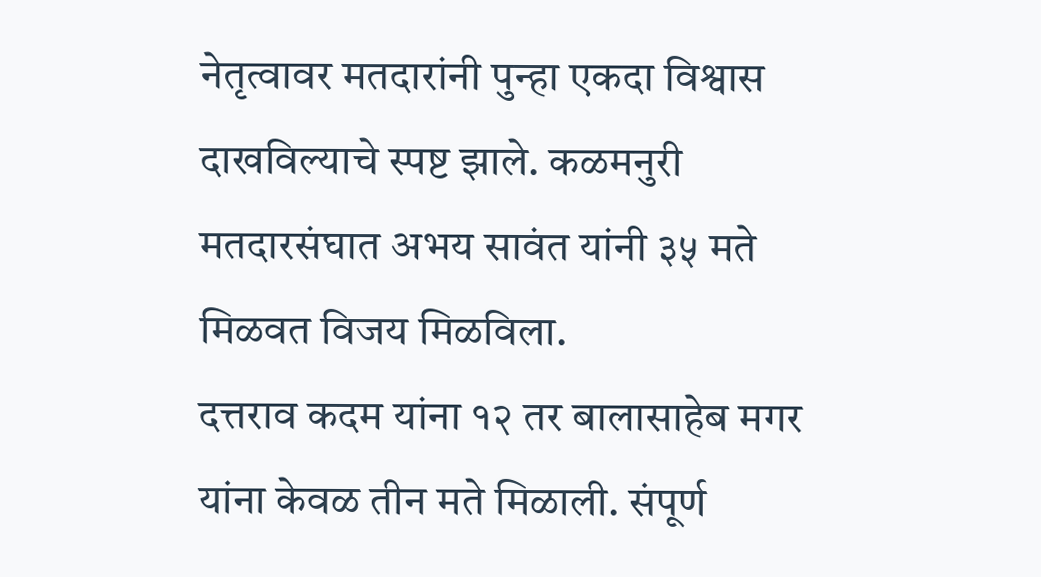नेतृत्वावर मतदारांनी पुन्हा एकदा विश्वास दाखविल्याचे स्पष्ट झाले. कळमनुरी मतदारसंघात अभय सावंत यांनी ३५ मते मिळवत विजय मिळविला.
दत्तराव कदम यांना १२ तर बालासाहेब मगर यांना केवळ तीन मते मिळाली. संपूर्ण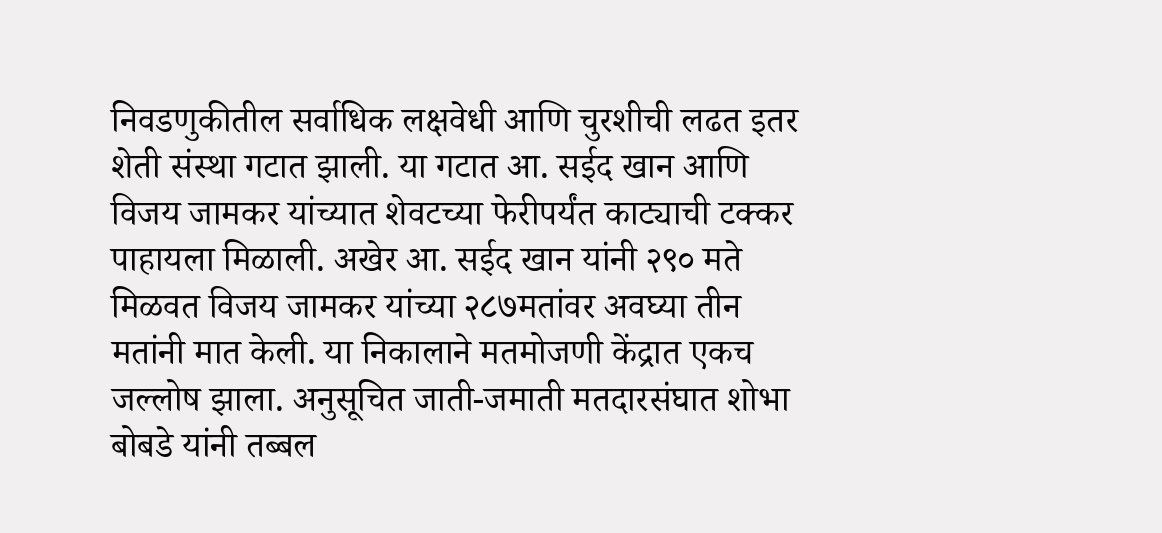निवडणुकीतील सर्वाधिक लक्षवेधी आणि चुरशीची लढत इतर शेती संस्था गटात झाली. या गटात आ. सईद खान आणि विजय जामकर यांच्यात शेवटच्या फेरीपर्यंत काट्याची टक्कर पाहायला मिळाली. अखेर आ. सईद खान यांनी २९० मते मिळवत विजय जामकर यांच्या २८७मतांवर अवघ्या तीन मतांनी मात केली. या निकालाने मतमोजणी केंद्रात एकच जल्लोष झाला. अनुसूचित जाती-जमाती मतदारसंघात शोभा बोबडे यांनी तब्बल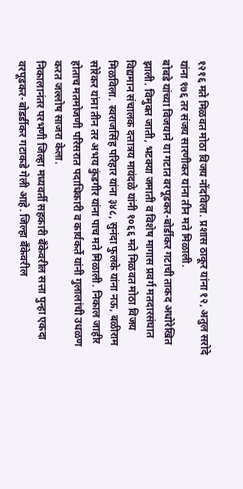१२१६ मते मिळवत मोठा विजय नोंदविला. प्रशास ठाकूर यांना १२, अतुल सरोदे यांना १७६ तर संजय सारणीकर यांना तीन मते मिळाली.
बोबडे यांच्या विजयाने या गटात वरपूडकर-बोर्डीकर गटाची ताकद अधोरेखित झाली. विमुक्त जाती, भटक्या जमाती व विशेष मागास प्रवर्ग मतदारसंघात विद्यमान संचालक दत्तात्रय मायंदळे यांनी १०६६ मते मिळवत मोठा विजय मिळविला. स्वराजसिंह परिहार यांना ३४८, सुनंदा फुलके यांना नऊ, बळीराम सोरेकर यांना तीन तर अभय कुंडगीर यांना पाच मते मिळाली. निकाल जाहीर होताच मतमोजणी परिसरात पदाधिकारी व कार्यकर्ते यांनी गुलालांची उधळण करत जल्लोष साजरा केला.
निकालानंतर परभणी जिल्हा मध्यवर्ती सहकारी बँकेवरील सत्ता पुन्हा एकदा वरपूडकर-बोडर्डीकर गटाकडे गेली आहे. जिल्हा बँकेवरील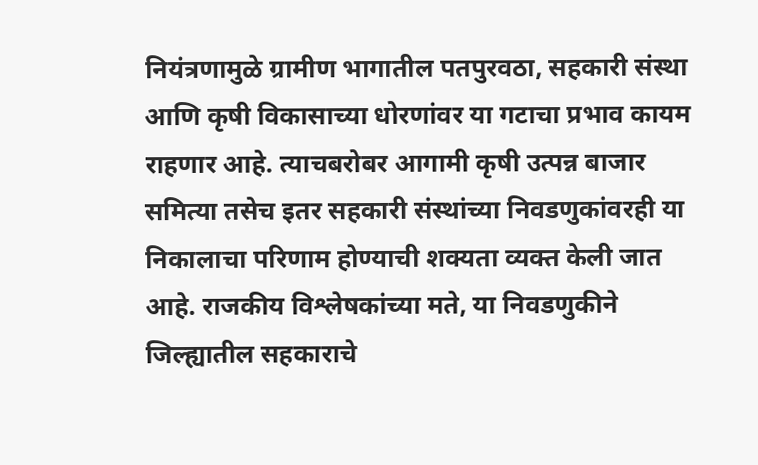नियंत्रणामुळे ग्रामीण भागातील पतपुरवठा, सहकारी संस्था आणि कृषी विकासाच्या धोरणांवर या गटाचा प्रभाव कायम राहणार आहे. त्याचबरोबर आगामी कृषी उत्पन्न बाजार समित्या तसेच इतर सहकारी संस्थांच्या निवडणुकांवरही या निकालाचा परिणाम होण्याची शक्यता व्यक्त केली जात आहे. राजकीय विश्लेषकांच्या मते, या निवडणुकीने जिल्ह्यातील सहकाराचे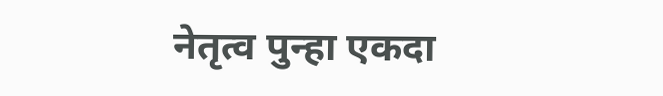नेतृत्व पुन्हा एकदा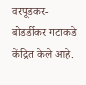वरपूडकर-बोडर्डीकर गटाकडे केंद्रित केले आहे.